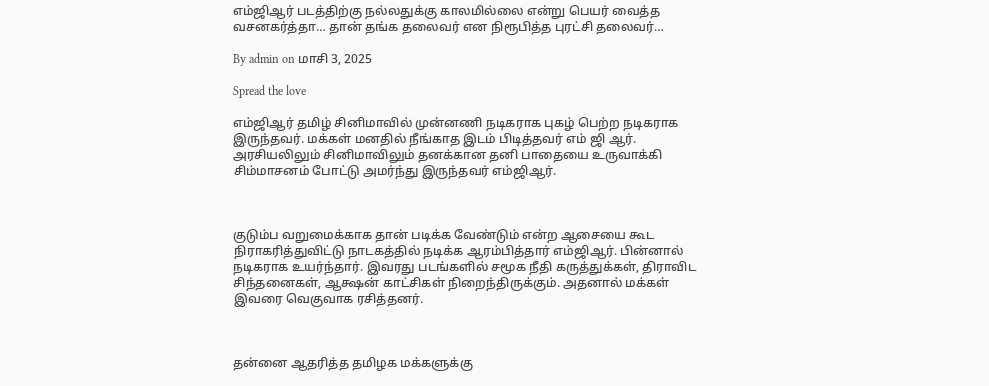எம்ஜிஆர் படத்திற்கு நல்லதுக்கு காலமில்லை என்று பெயர் வைத்த வசனகர்த்தா… தான் தங்க தலைவர் என நிரூபித்த புரட்சி தலைவர்…

By admin on மாசி 3, 2025

Spread the love

எம்ஜிஆர் தமிழ் சினிமாவில் முன்னணி நடிகராக புகழ் பெற்ற நடிகராக இருந்தவர். மக்கள் மனதில் நீங்காத இடம் பிடித்தவர் எம் ஜி ஆர். அரசியலிலும் சினிமாவிலும் தனக்கான தனி பாதையை உருவாக்கி சிம்மாசனம் போட்டு அமர்ந்து இருந்தவர் எம்ஜிஆர்.



குடும்ப வறுமைக்காக தான் படிக்க வேண்டும் என்ற ஆசையை கூட நிராகரித்துவிட்டு நாடகத்தில் நடிக்க ஆரம்பித்தார் எம்ஜிஆர். பின்னால் நடிகராக உயர்ந்தார். இவரது படங்களில் சமூக நீதி கருத்துக்கள், திராவிட சிந்தனைகள், ஆக்ஷன் காட்சிகள் நிறைந்திருக்கும். அதனால் மக்கள் இவரை வெகுவாக ரசித்தனர்.



தன்னை ஆதரித்த தமிழக மக்களுக்கு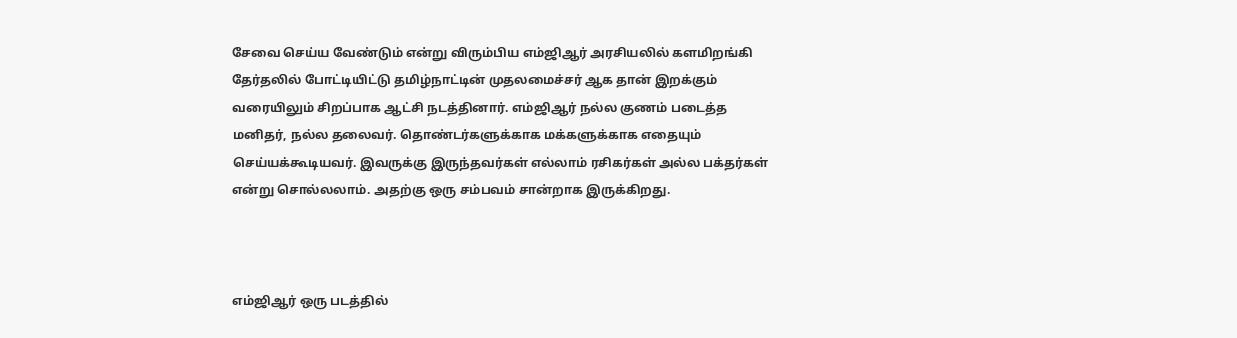சேவை செய்ய வேண்டும் என்று விரும்பிய எம்ஜிஆர் அரசியலில் களமிறங்கி தேர்தலில் போட்டியிட்டு தமிழ்நாட்டின் முதலமைச்சர் ஆக தான் இறக்கும் வரையிலும் சிறப்பாக ஆட்சி நடத்தினார். எம்ஜிஆர் நல்ல குணம் படைத்த மனிதர், நல்ல தலைவர். தொண்டர்களுக்காக மக்களுக்காக எதையும் செய்யக்கூடியவர். இவருக்கு இருந்தவர்கள் எல்லாம் ரசிகர்கள் அல்ல பக்தர்கள் என்று சொல்லலாம். அதற்கு ஒரு சம்பவம் சான்றாக இருக்கிறது.



எம்ஜிஆர் ஒரு படத்தில்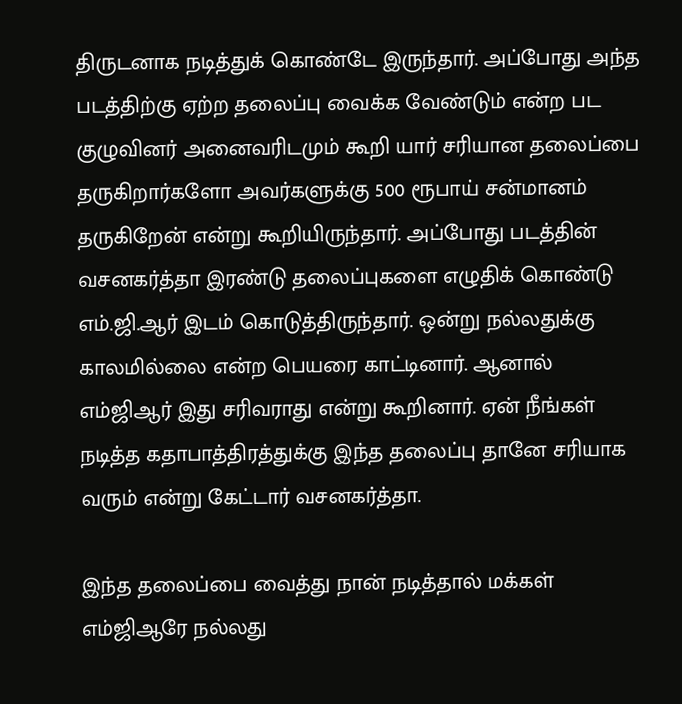திருடனாக நடித்துக் கொண்டே இருந்தார். அப்போது அந்த படத்திற்கு ஏற்ற தலைப்பு வைக்க வேண்டும் என்ற பட குழுவினர் அனைவரிடமும் கூறி யார் சரியான தலைப்பை தருகிறார்களோ அவர்களுக்கு 500 ரூபாய் சன்மானம் தருகிறேன் என்று கூறியிருந்தார். அப்போது படத்தின் வசனகர்த்தா இரண்டு தலைப்புகளை எழுதிக் கொண்டு எம்.ஜி.ஆர் இடம் கொடுத்திருந்தார். ஒன்று நல்லதுக்கு காலமில்லை என்ற பெயரை காட்டினார். ஆனால் எம்ஜிஆர் இது சரிவராது என்று கூறினார். ஏன் நீங்கள் நடித்த கதாபாத்திரத்துக்கு இந்த தலைப்பு தானே சரியாக வரும் என்று கேட்டார் வசனகர்த்தா.

இந்த தலைப்பை வைத்து நான் நடித்தால் மக்கள் எம்ஜிஆரே நல்லது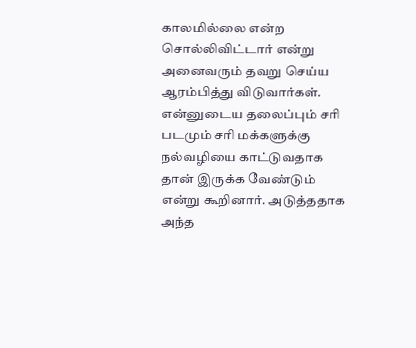காலமில்லை என்ற சொல்லிவிட்டார் என்று அனைவரும் தவறு செய்ய ஆரம்பித்து விடுவார்கள். என்னுடைய தலைப்பும் சரி படமும் சரி மக்களுக்கு நல்வழியை காட்டுவதாக தான் இருக்க வேண்டும் என்று கூறினார். அடுத்ததாக அந்த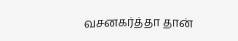வசனகர்த்தா தான்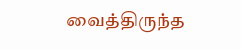வைத்திருந்த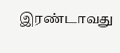இரண்டாவது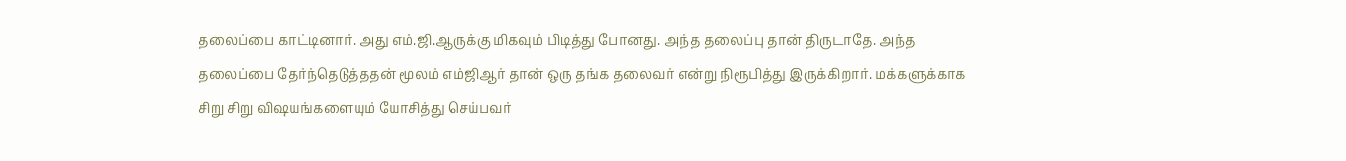தலைப்பை காட்டினார். அது எம்.ஜி.ஆருக்கு மிகவும் பிடித்து போனது. அந்த தலைப்பு தான் திருடாதே. அந்த தலைப்பை தேர்ந்தெடுத்ததன் மூலம் எம்ஜிஆர் தான் ஒரு தங்க தலைவர் என்று நிரூபித்து இருக்கிறார். மக்களுக்காக சிறு சிறு விஷயங்களையும் யோசித்து செய்பவர்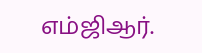எம்ஜிஆர்.